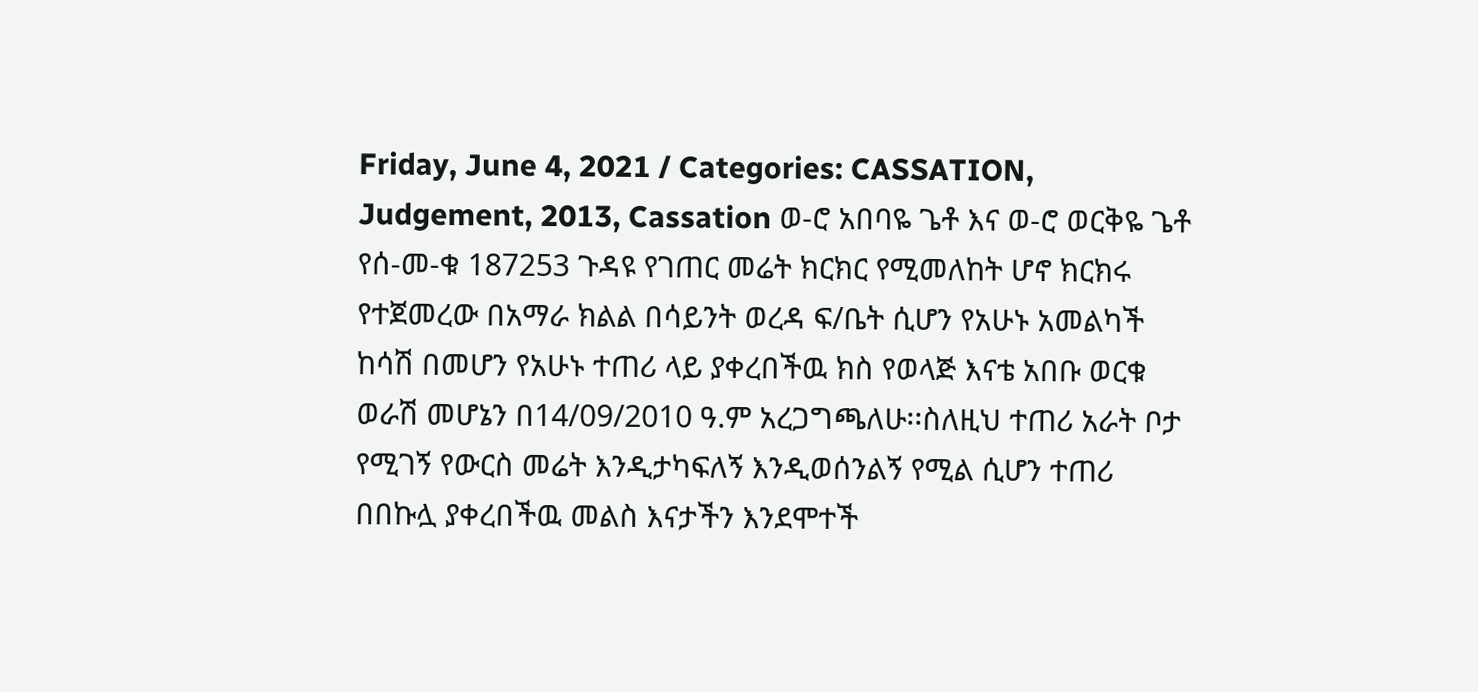Friday, June 4, 2021 / Categories: CASSATION, Judgement, 2013, Cassation ወ-ሮ አበባዬ ጌቶ እና ወ-ሮ ወርቅዬ ጌቶ የሰ-መ-ቁ 187253 ጉዳዩ የገጠር መሬት ክርክር የሚመለከት ሆኖ ክርክሩ የተጀመረው በአማራ ክልል በሳይንት ወረዳ ፍ/ቤት ሲሆን የአሁኑ አመልካች ከሳሽ በመሆን የአሁኑ ተጠሪ ላይ ያቀረበችዉ ክስ የወላጅ እናቴ አበቡ ወርቁ ወራሽ መሆኔን በ14/09/2010 ዓ.ም አረጋግጫለሁ፡፡ስለዚህ ተጠሪ አራት ቦታ የሚገኝ የውርስ መሬት እንዲታካፍለኝ እንዲወሰንልኝ የሚል ሲሆን ተጠሪ በበኩሏ ያቀረበችዉ መልስ እናታችን እንደሞተች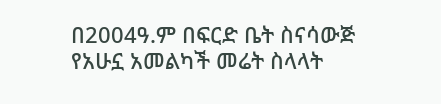በ2004ዓ.ም በፍርድ ቤት ስናሳውጅ የአሁኗ አመልካች መሬት ስላላት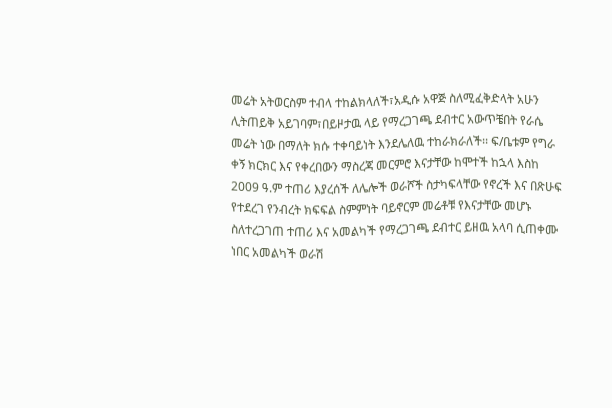መሬት አትወርስም ተብላ ተከልክላለች፣አዲሱ አዋጅ ስለሚፈቅድላት አሁን ሊትጠይቅ አይገባም፣በይዞታዉ ላይ የማረጋገጫ ደብተር አውጥቼበት የራሴ መሬት ነው በማለት ክሱ ተቀባይነት እንደሌለዉ ተከራክራለች፡፡ ፍ/ቤቱም የግራ ቀኝ ክርክር እና የቀረበውን ማስረጃ መርምሮ እናታቸው ከሞተች ከኋላ እስከ 2009 ዓ.ም ተጠሪ እያረሰች ለሌሎች ወራሾች ስታካፍላቸው የኖረች እና በጽሁፍ የተደረገ የንብረት ክፍፍል ስምምነት ባይኖርም መሬቶቹ የእናታቸው መሆኑ ስለተረጋገጠ ተጠሪ እና አመልካች የማረጋገጫ ደብተር ይዘዉ አላባ ሲጠቀሙ ነበር አመልካች ወራሽ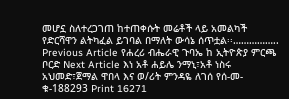መሆኗ ስለተረጋገጠ ከተጠቀሱት መሬቶች ላይ አመልካች የድርሻዋን ልትካፈል ይገባል በማለት ውሳኔ ሰጥቷል፡፡…………….. Previous Article የሐረሪ ብሔራዊ ጉባኤ ከ ኢትዮጵያ ምርጫ ቦርድ Next Article እነ አቶ ሐይሌ ንማኒ፣አቶ ነስሩ አህመድ፣ጀማል ዋበላ እና ወ/ሪት ምንዳዬ ለገሰ የሰ-መ-ቁ-188293 Print 16271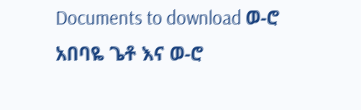Documents to download ወ-ሮ አበባዬ ጌቶ እና ወ-ሮ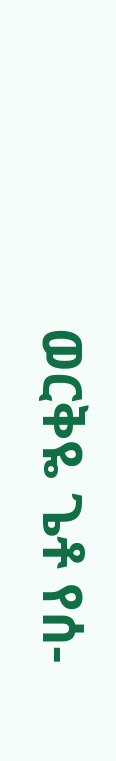ወርቅዬ ጌቶ የሰ-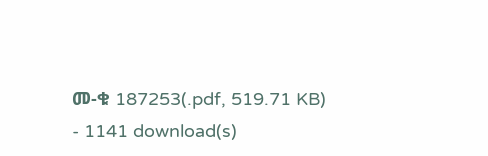መ-ቁ 187253(.pdf, 519.71 KB) - 1141 download(s)